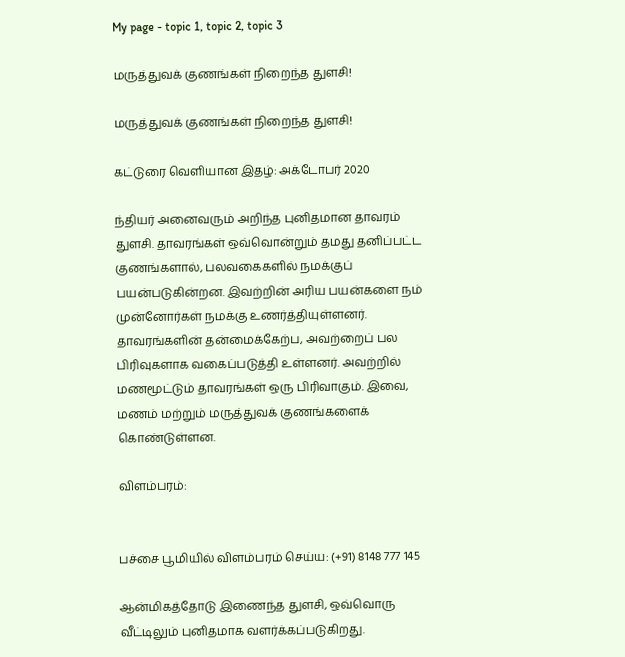My page - topic 1, topic 2, topic 3

மருத்துவக் குணங்கள் நிறைந்த துளசி!

மருத்துவக் குணங்கள் நிறைந்த துளசி!

கட்டுரை வெளியான இதழ்: அக்டோபர் 2020

ந்தியர் அனைவரும் அறிந்த புனிதமான தாவரம் துளசி. தாவரங்கள் ஒவ்வொன்றும் தமது தனிப்பட்ட குணங்களால், பலவகைகளில் நமக்குப் பயன்படுகின்றன. இவற்றின் அரிய பயன்களை நம் முன்னோர்கள் நமக்கு உணர்த்தியுள்ளனர். தாவரங்களின் தன்மைக்கேற்ப, அவற்றைப் பல பிரிவுகளாக வகைப்படுத்தி உள்ளனர். அவற்றில் மணமூட்டும் தாவரங்கள் ஒரு பிரிவாகும். இவை, மணம் மற்றும் மருத்துவக் குணங்களைக் கொண்டுள்ளன.

விளம்பரம்:


பச்சை பூமியில் விளம்பரம் செய்ய: (+91) 8148 777 145

ஆன்மிகத்தோடு இணைந்த துளசி, ஒவ்வொரு வீட்டிலும் புனிதமாக வளர்க்கப்படுகிறது.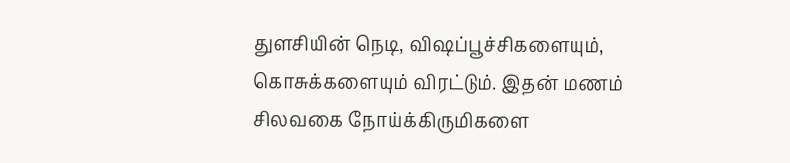துளசியின் நெடி, விஷப்பூச்சிகளையும், கொசுக்களையும் விரட்டும். இதன் மணம் சிலவகை நோய்க்கிருமிகளை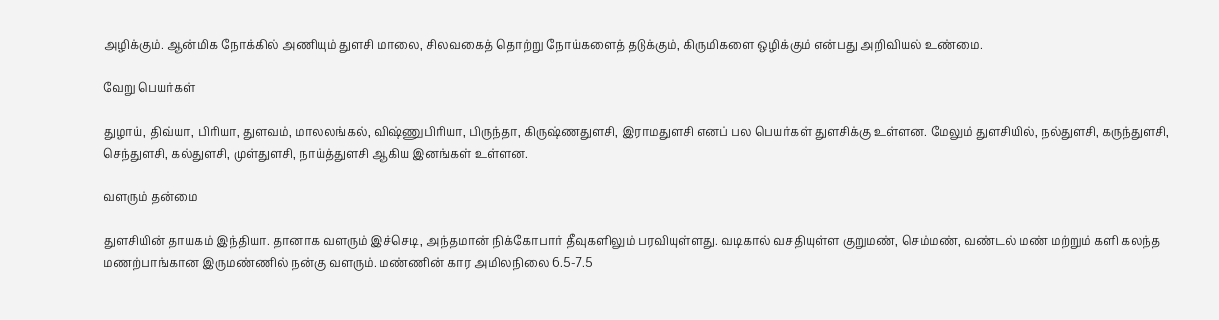அழிக்கும். ஆன்மிக நோக்கில் அணியும் துளசி மாலை, சிலவகைத் தொற்று நோய்களைத் தடுக்கும், கிருமிகளை ஒழிக்கும் என்பது அறிவியல் உண்மை.

வேறு பெயர்கள்

துழாய், திவ்யா, பிரியா, துளவம், மாலலங்கல், விஷ்ணுபிரியா, பிருந்தா, கிருஷ்ணதுளசி, இராமதுளசி எனப் பல பெயர்கள் துளசிக்கு உள்ளன. மேலும் துளசியில், நல்துளசி, கருந்துளசி, செந்துளசி, கல்துளசி, முள்துளசி, நாய்த்துளசி ஆகிய இனங்கள் உள்ளன.

வளரும் தன்மை

துளசியின் தாயகம் இந்தியா. தானாக வளரும் இச்செடி, அந்தமான் நிக்கோபார் தீவுகளிலும் பரவியுள்ளது. வடிகால் வசதியுள்ள குறுமண், செம்மண், வண்டல் மண் மற்றும் களி கலந்த மணற்பாங்கான இருமண்ணில் நன்கு வளரும். மண்ணின் கார அமிலநிலை 6.5-7.5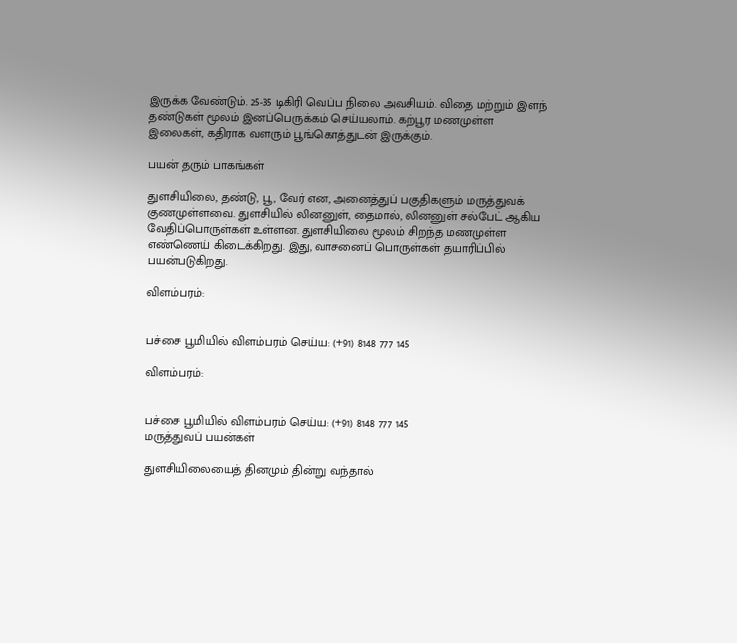இருக்க வேண்டும். 25-35 டிகிரி வெப்ப நிலை அவசியம். விதை மற்றும் இளந் தண்டுகள் மூலம் இனப்பெருக்கம் செய்யலாம். கற்பூர மணமுள்ள இலைகள், கதிராக வளரும் பூங்கொத்துடன் இருக்கும்.

பயன் தரும் பாகங்கள்

துளசியிலை, தண்டு, பூ, வேர் என, அனைத்துப் பகுதிகளும் மருத்துவக் குணமுள்ளவை. துளசியில் லினனுள், தைமால், லினனுள் சல்பேட் ஆகிய வேதிப்பொருள்கள் உள்ளன. துளசியிலை மூலம் சிறந்த மணமுள்ள எண்ணெய் கிடைக்கிறது. இது, வாசனைப் பொருள்கள் தயாரிப்பில் பயன்படுகிறது.

விளம்பரம்:


பச்சை பூமியில் விளம்பரம் செய்ய: (+91) 8148 777 145

விளம்பரம்:


பச்சை பூமியில் விளம்பரம் செய்ய: (+91) 8148 777 145
மருத்துவப் பயன்கள்

துளசியிலையைத் தினமும் தின்று வந்தால்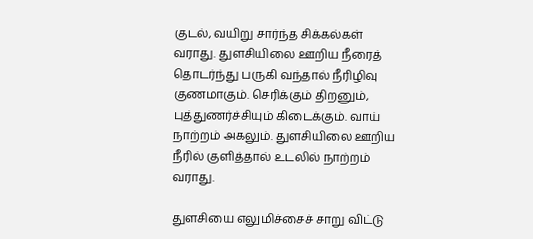குடல், வயிறு சார்ந்த சிக்கல்கள் வராது. துளசியிலை ஊறிய நீரைத் தொடர்ந்து பருகி வந்தால் நீரிழிவு குணமாகும். செரிக்கும் திறனும், புத்துணர்ச்சியும் கிடைக்கும். வாய் நாற்றம் அகலும். துளசியிலை ஊறிய நீரில் குளித்தால் உடலில் நாற்றம் வராது.

துளசியை எலுமிச்சைச் சாறு விட்டு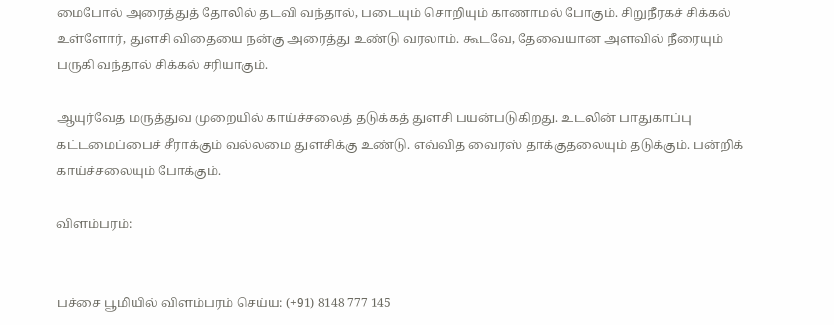மைபோல் அரைத்துத் தோலில் தடவி வந்தால், படையும் சொறியும் காணாமல் போகும். சிறுநீரகச் சிக்கல் உள்ளோர், துளசி விதையை நன்கு அரைத்து உண்டு வரலாம். கூடவே, தேவையான அளவில் நீரையும் பருகி வந்தால் சிக்கல் சரியாகும்.

ஆயுர்வேத மருத்துவ முறையில் காய்ச்சலைத் தடுக்கத் துளசி பயன்படுகிறது. உடலின் பாதுகாப்பு கட்டமைப்பைச் சீராக்கும் வல்லமை துளசிக்கு உண்டு. எவ்வித வைரஸ் தாக்குதலையும் தடுக்கும். பன்றிக் காய்ச்சலையும் போக்கும்.

விளம்பரம்:


பச்சை பூமியில் விளம்பரம் செய்ய: (+91) 8148 777 145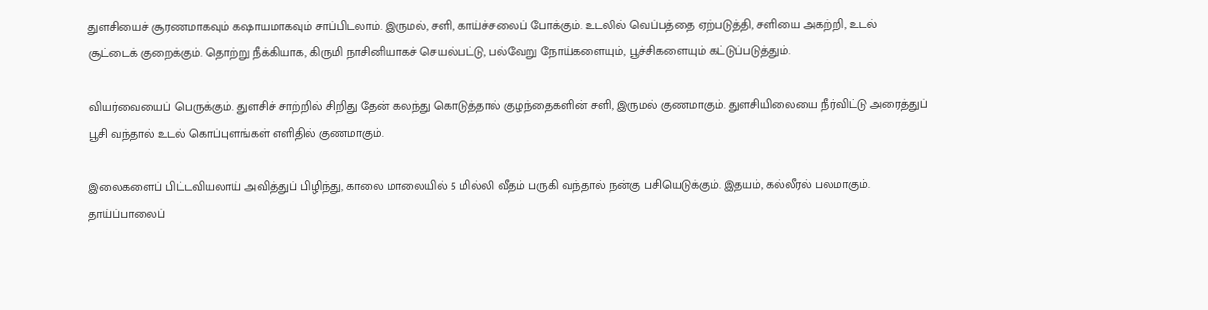துளசியைச் சூரணமாகவும் கஷாயமாகவும் சாப்பிடலாம். இருமல், சளி, காய்ச்சலைப் போக்கும். உடலில் வெப்பத்தை ஏற்படுத்தி, சளியை அகற்றி, உடல் சூட்டைக் குறைக்கும். தொற்று நீக்கியாக, கிருமி நாசினியாகச் செயல்பட்டு, பல்வேறு நோய்களையும், பூச்சிகளையும் கட்டுப்படுத்தும்.

வியர்வையைப் பெருக்கும். துளசிச் சாற்றில் சிறிது தேன் கலந்து கொடுத்தால் குழந்தைகளின் சளி, இருமல் குணமாகும். துளசியிலையை நீர்விட்டு அரைத்துப் பூசி வந்தால் உடல் கொப்புளங்கள் எளிதில் குணமாகும்.

இலைகளைப் பிட்டவியலாய் அவித்துப் பிழிந்து, காலை மாலையில் 5 மில்லி வீதம் பருகி வந்தால் நன்கு பசியெடுக்கும். இதயம், கல்லீரல் பலமாகும். தாய்ப்பாலைப்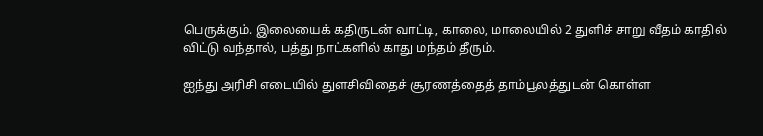பெருக்கும். இலையைக் கதிருடன் வாட்டி, காலை, மாலையில் 2 துளிச் சாறு வீதம் காதில் விட்டு வந்தால், பத்து நாட்களில் காது மந்தம் தீரும்.

ஐந்து அரிசி எடையில் துளசிவிதைச் சூரணத்தைத் தாம்பூலத்துடன் கொள்ள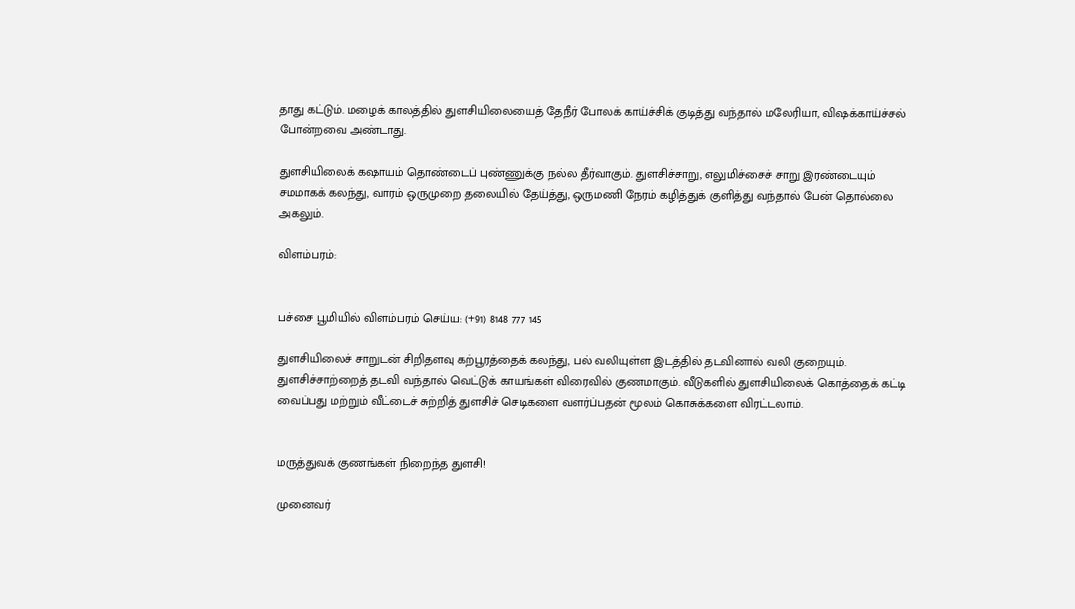தாது கட்டும். மழைக் காலத்தில் துளசியிலையைத் தேநீர் போலக் காய்ச்சிக் குடித்து வந்தால் மலேரியா, விஷக்காய்ச்சல் போன்றவை அண்டாது.

துளசியிலைக் கஷாயம் தொண்டைப் புண்ணுக்கு நல்ல தீர்வாகும். துளசிச்சாறு, எலுமிச்சைச் சாறு இரண்டையும் சமமாகக் கலந்து, வாரம் ஒருமுறை தலையில் தேய்த்து, ஒருமணி நேரம் கழித்துக் குளித்து வந்தால் பேன் தொல்லை அகலும்.

விளம்பரம்:


பச்சை பூமியில் விளம்பரம் செய்ய: (+91) 8148 777 145

துளசியிலைச் சாறுடன் சிறிதளவு கற்பூரத்தைக் கலந்து, பல் வலியுள்ள இடத்தில் தடவினால் வலி குறையும். துளசிச்சாற்றைத் தடவி வந்தால் வெட்டுக் காயங்கள் விரைவில் குணமாகும். வீடுகளில் துளசியிலைக் கொத்தைக் கட்டி வைப்பது மற்றும் வீட்டைச் சுற்றித் துளசிச் செடிகளை வளர்ப்பதன் மூலம் கொசுக்களை விரட்டலாம்.


மருத்துவக் குணங்கள் நிறைந்த துளசி!

முனைவர்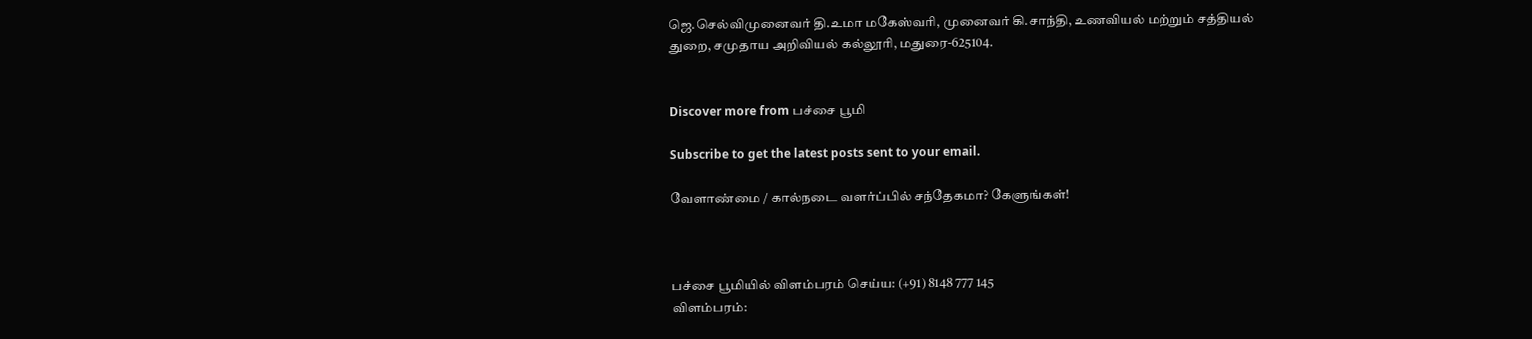ஜெ.செல்விமுனைவர் தி.உமா மகேஸ்வரி, முனைவர் கி.சாந்தி, உணவியல் மற்றும் சத்தியல் துறை, சமுதாய அறிவியல் கல்லூரி, மதுரை-625104.


Discover more from பச்சை பூமி

Subscribe to get the latest posts sent to your email.

வேளாண்மை / கால்நடை வளர்ப்பில் சந்தேகமா? கேளுங்கள்!



பச்சை பூமியில் விளம்பரம் செய்ய: (+91) 8148 777 145
விளம்பரம்: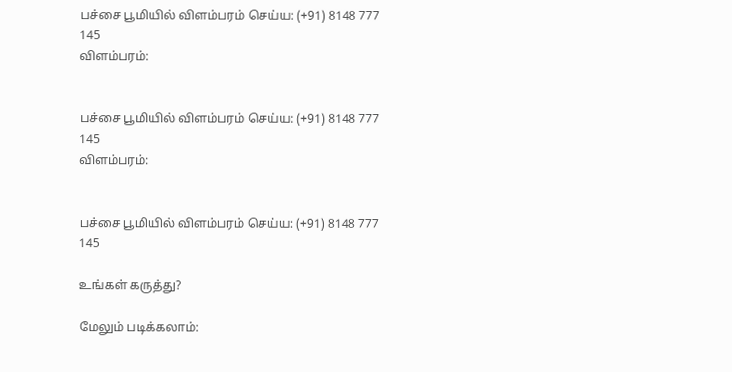பச்சை பூமியில் விளம்பரம் செய்ய: (+91) 8148 777 145
விளம்பரம்:


பச்சை பூமியில் விளம்பரம் செய்ய: (+91) 8148 777 145
விளம்பரம்:


பச்சை பூமியில் விளம்பரம் செய்ய: (+91) 8148 777 145

உங்கள் கருத்து?

மேலும் படிக்கலாம்: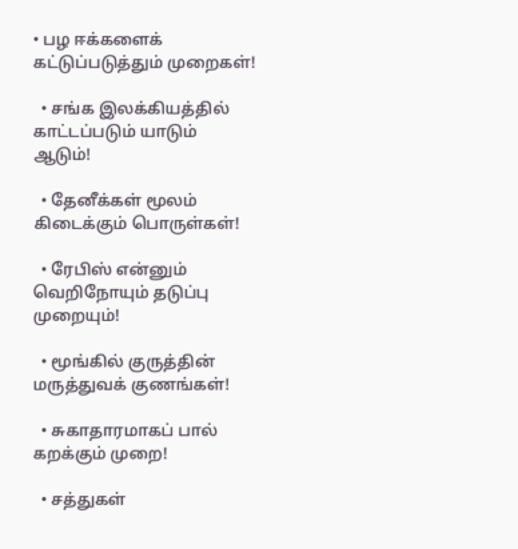• பழ ஈக்களைக் கட்டுப்படுத்தும் முறைகள்!

  • சங்க இலக்கியத்தில் காட்டப்படும் யாடும் ஆடும்!

  • தேனீக்கள் மூலம் கிடைக்கும் பொருள்கள்!

  • ரேபிஸ் என்னும் வெறிநோயும் தடுப்பு முறையும்!

  • மூங்கில் குருத்தின் மருத்துவக் குணங்கள்!

  • சுகாதாரமாகப் பால் கறக்கும் முறை!

  • சத்துகள்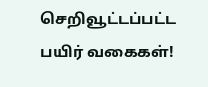செறிவூட்டப்பட்ட பயிர் வகைகள்!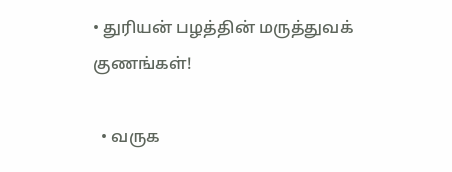• துரியன் பழத்தின் மருத்துவக் குணங்கள்!

  • வருக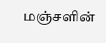மஞ்சளின்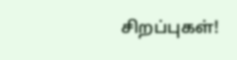சிறப்புகள்!